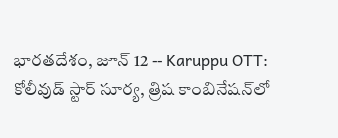భారతదేశం, జూన్ 12 -- Karuppu OTT: కోలీవుడ్ స్టార్ సూర్య, త్రిష కాంబినేషన్‌లో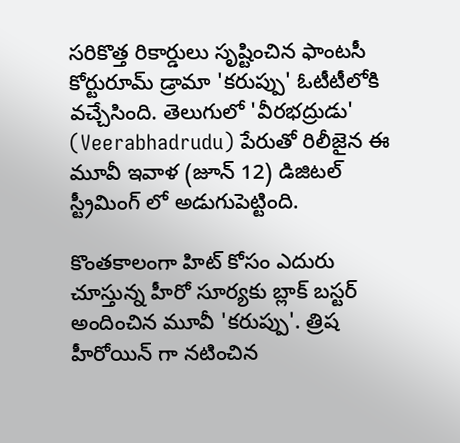సరికొత్త రికార్డులు సృష్టించిన ఫాంటసీ కోర్టురూమ్ డ్రామా 'కరుప్పు' ఓటీటీలోకి వచ్చేసింది. తెలుగులో 'వీరభద్రుడు' (Veerabhadrudu) పేరుతో రిలీజైన ఈ మూవీ ఇవాళ (జూన్ 12) డిజిటల్ స్ట్రీమింగ్ లో అడుగుపెట్టింది.

కొంతకాలంగా హిట్ కోసం ఎదురు చూస్తున్న హీరో సూర్యకు బ్లాక్ బస్టర్ అందించిన మూవీ 'కరుప్పు'. త్రిష హీరోయిన్ గా నటించిన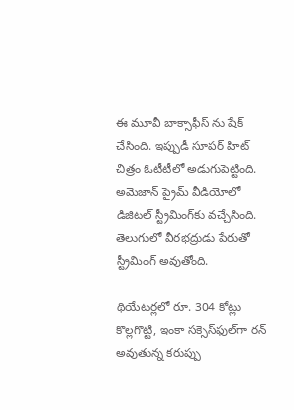ఈ మూవీ బాక్సాఫీస్ ను షేక్ చేసింది. ఇప్పుడీ సూపర్ హిట్ చిత్రం ఓటీటీలో అడుగుపెట్టింది. అమెజాన్ ప్రైమ్ వీడియోలో డిజిటల్ స్ట్రీమింగ్‌కు వచ్చేసింది. తెలుగులో వీరభద్రుడు పేరుతో స్ట్రీమింగ్ అవుతోంది.

థియేటర్లలో రూ. 304 కోట్లు కొల్లగొట్టి, ఇంకా సక్సెస్‌ఫుల్‌గా రన్ అవుతున్న కరుప్పు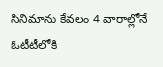సినిమాను కేవలం 4 వారాల్లోనే ఓటీటీలోకి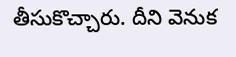తీసుకొచ్చారు. దీని వెనుక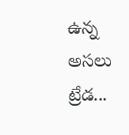ఉన్న అసలు ట్రేడ...